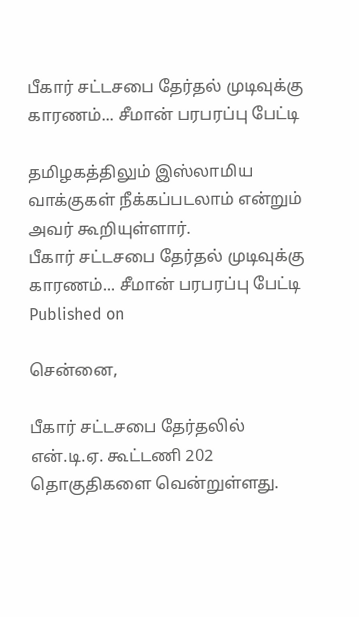பீகார் சட்டசபை தேர்தல் முடிவுக்கு காரணம்... சீமான் பரபரப்பு பேட்டி

தமிழகத்திலும் இஸ்லாமிய வாக்குகள் நீக்கப்படலாம் என்றும் அவர் கூறியுள்ளார்.
பீகார் சட்டசபை தேர்தல் முடிவுக்கு காரணம்... சீமான் பரபரப்பு பேட்டி
Published on

சென்னை,

பீகார் சட்டசபை தேர்தலில் என்.டி.ஏ. கூட்டணி 202 தொகுதிகளை வென்றுள்ளது.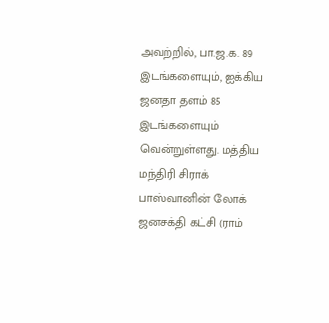அவற்றில், பா.ஜ.க. 89 இடங்களையும், ஐக்கிய ஜனதா தளம் 85 இடங்களையும் வென்றுள்ளது. மத்திய மந்திரி சிராக் பாஸ்வானின் லோக் ஜனசக்தி கட்சி (ராம்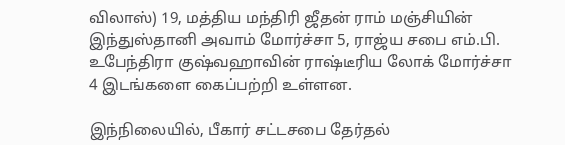விலாஸ்) 19, மத்திய மந்திரி ஜீதன் ராம் மஞ்சியின் இந்துஸ்தானி அவாம் மோர்ச்சா 5, ராஜ்ய சபை எம்.பி. உபேந்திரா குஷ்வஹாவின் ராஷ்டீரிய லோக் மோர்ச்சா 4 இடங்களை கைப்பற்றி உள்ளன.

இந்நிலையில், பீகார் சட்டசபை தேர்தல்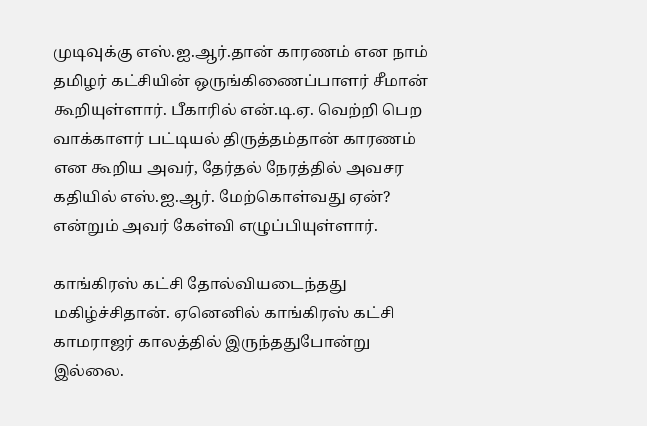முடிவுக்கு எஸ்.ஐ.ஆர்.தான் காரணம் என நாம் தமிழர் கட்சியின் ஒருங்கிணைப்பாளர் சீமான் கூறியுள்ளார். பீகாரில் என்.டி.ஏ. வெற்றி பெற வாக்காளர் பட்டியல் திருத்தம்தான் காரணம் என கூறிய அவர், தேர்தல் நேரத்தில் அவசர கதியில் எஸ்.ஐ.ஆர். மேற்கொள்வது ஏன்? என்றும் அவர் கேள்வி எழுப்பியுள்ளார்.

காங்கிரஸ் கட்சி தோல்வியடைந்தது மகிழ்ச்சிதான். ஏனெனில் காங்கிரஸ் கட்சி காமராஜர் காலத்தில் இருந்ததுபோன்று இல்லை.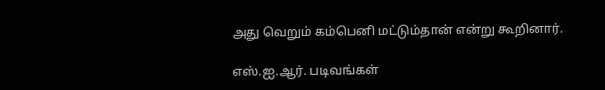அது வெறும் கம்பெனி மட்டும்தான் என்று கூறினார்.

எஸ்.ஐ.ஆர். படிவங்கள்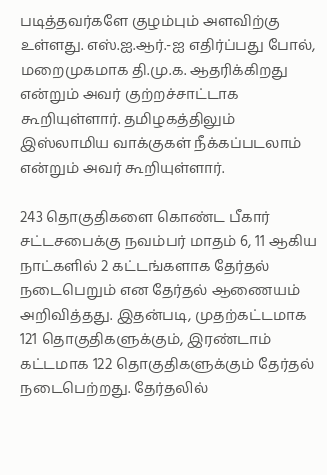படித்தவர்களே குழம்பும் அளவிற்கு உள்ளது. எஸ்.ஐ.ஆர்.-ஐ எதிர்ப்பது போல், மறைமுகமாக தி.மு.க. ஆதரிக்கிறது என்றும் அவர் குற்றச்சாட்டாக கூறியுள்ளார். தமிழகத்திலும் இஸ்லாமிய வாக்குகள் நீக்கப்படலாம் என்றும் அவர் கூறியுள்ளார்.

243 தொகுதிகளை கொண்ட பீகார் சட்டசபைக்கு நவம்பர் மாதம் 6, 11 ஆகிய நாட்களில் 2 கட்டங்களாக தேர்தல் நடைபெறும் என தேர்தல் ஆணையம் அறிவித்தது. இதன்படி, முதற்கட்டமாக 121 தொகுதிகளுக்கும், இரண்டாம் கட்டமாக 122 தொகுதிகளுக்கும் தேர்தல் நடைபெற்றது. தேர்தலில்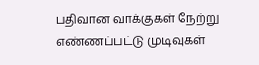பதிவான வாக்குகள் நேற்று எண்ணப்பட்டு முடிவுகள்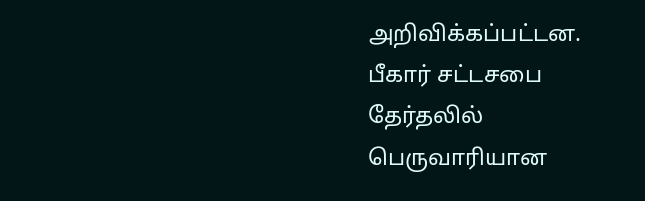அறிவிக்கப்பட்டன. பீகார் சட்டசபை தேர்தலில் பெருவாரியான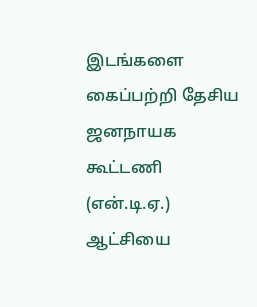இடங்களை கைப்பற்றி தேசிய ஜனநாயக கூட்டணி (என்.டி.ஏ.) ஆட்சியை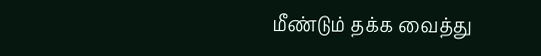மீண்டும் தக்க வைத்து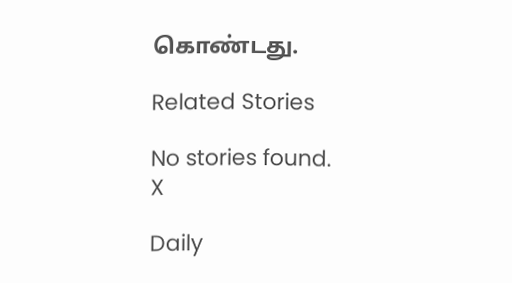கொண்டது.

Related Stories

No stories found.
X

Daily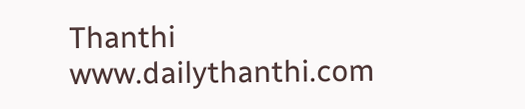Thanthi
www.dailythanthi.com